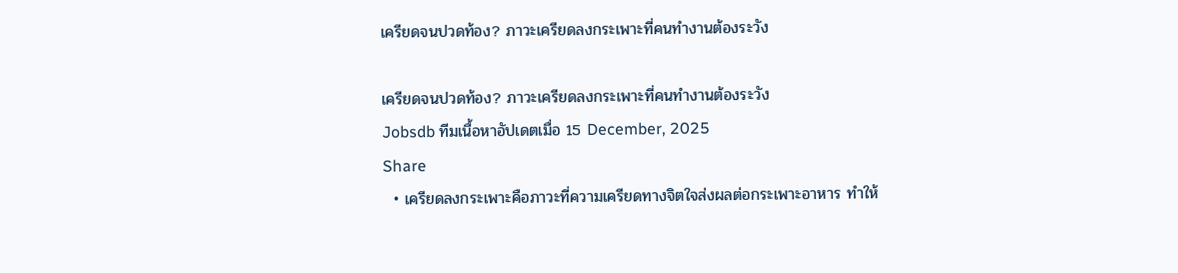เครียดจนปวดท้อง? ภาวะเครียดลงกระเพาะที่คนทำงานต้องระวัง

เครียดจนปวดท้อง? ภาวะเครียดลงกระเพาะที่คนทำงานต้องระวัง
Jobsdb ทีมเนื้อหาอัปเดตเมื่อ 15 December, 2025
Share
  • เครียดลงกระเพาะคือภาวะที่ความเครียดทางจิตใจส่งผลต่อกระเพาะอาหาร ทำให้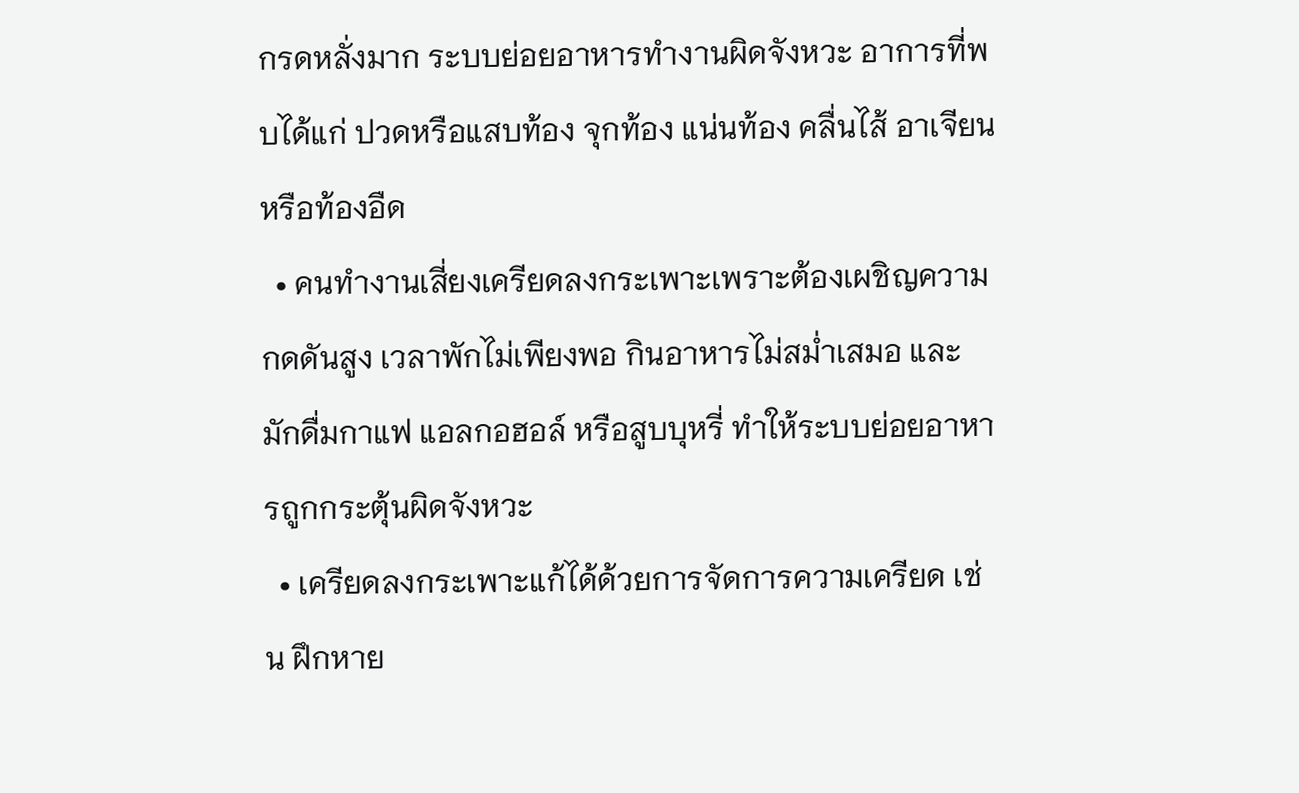กรดหลั่งมาก ระบบย่อยอาหารทำงานผิดจังหวะ อาการที่พบได้แก่ ปวดหรือแสบท้อง จุกท้อง แน่นท้อง คลื่นไส้ อาเจียน หรือท้องอืด
  • คนทำงานเสี่ยงเครียดลงกระเพาะเพราะต้องเผชิญความกดดันสูง เวลาพักไม่เพียงพอ กินอาหารไม่สม่ำเสมอ และมักดื่มกาแฟ แอลกอฮอล์ หรือสูบบุหรี่ ทำให้ระบบย่อยอาหารถูกกระตุ้นผิดจังหวะ
  • เครียดลงกระเพาะแก้ได้ด้วยการจัดการความเครียด เช่น ฝึกหาย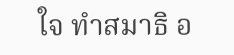ใจ ทำสมาธิ อ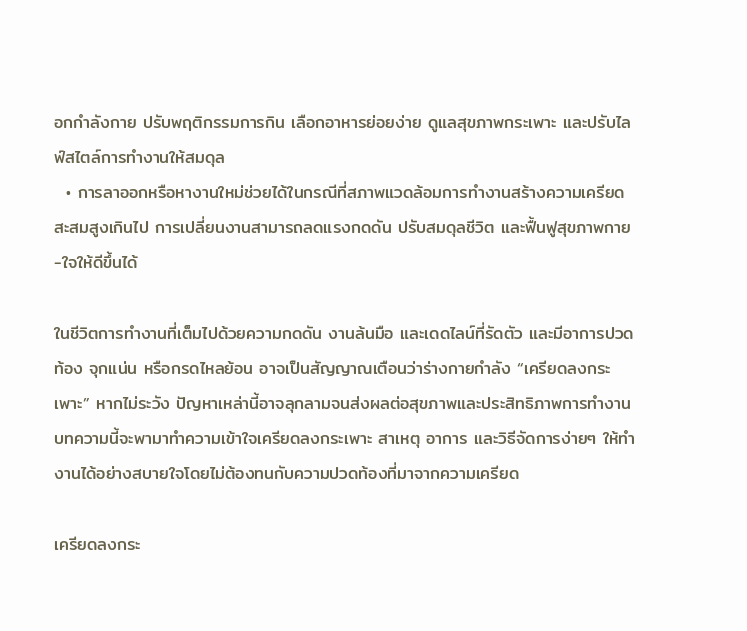อกกำลังกาย ปรับพฤติกรรมการกิน เลือกอาหารย่อยง่าย ดูแลสุขภาพกระเพาะ และปรับไลฟ์สไตล์การทำงานให้สมดุล
  • การลาออกหรือหางานใหม่ช่วยได้ในกรณีที่สภาพแวดล้อมการทำงานสร้างความเครียดสะสมสูงเกินไป การเปลี่ยนงานสามารถลดแรงกดดัน ปรับสมดุลชีวิต และฟื้นฟูสุขภาพกาย-ใจให้ดีขึ้นได้

ในชีวิตการทำงานที่เต็มไปด้วยความกดดัน งานล้นมือ และเดดไลน์ที่รัดตัว และมีอาการปวดท้อง จุกแน่น หรือกรดไหลย้อน อาจเป็นสัญญาณเตือนว่าร่างกายกำลัง “เครียดลงกระเพาะ” หากไม่ระวัง ปัญหาเหล่านี้อาจลุกลามจนส่งผลต่อสุขภาพและประสิทธิภาพการทำงาน บทความนี้จะพามาทำความเข้าใจเครียดลงกระเพาะ สาเหตุ อาการ และวิธีจัดการง่ายๆ ให้ทำงานได้อย่างสบายใจโดยไม่ต้องทนกับความปวดท้องที่มาจากความเครียด

เครียดลงกระ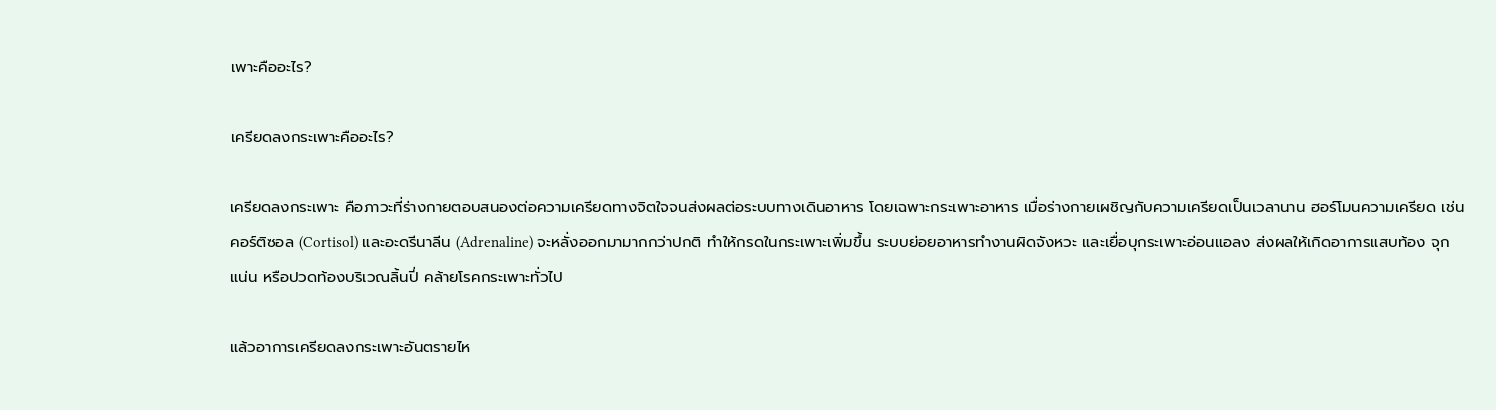เพาะคืออะไร?

เครียดลงกระเพาะคืออะไร?

เครียดลงกระเพาะ คือภาวะที่ร่างกายตอบสนองต่อความเครียดทางจิตใจจนส่งผลต่อระบบทางเดินอาหาร โดยเฉพาะกระเพาะอาหาร เมื่อร่างกายเผชิญกับความเครียดเป็นเวลานาน ฮอร์โมนความเครียด เช่น คอร์ติซอล (Cortisol) และอะดรีนาลีน (Adrenaline) จะหลั่งออกมามากกว่าปกติ ทำให้กรดในกระเพาะเพิ่มขึ้น ระบบย่อยอาหารทำงานผิดจังหวะ และเยื่อบุกระเพาะอ่อนแอลง ส่งผลให้เกิดอาการแสบท้อง จุกแน่น หรือปวดท้องบริเวณลิ้นปี่ คล้ายโรคกระเพาะทั่วไป

แล้วอาการเครียดลงกระเพาะอันตรายไห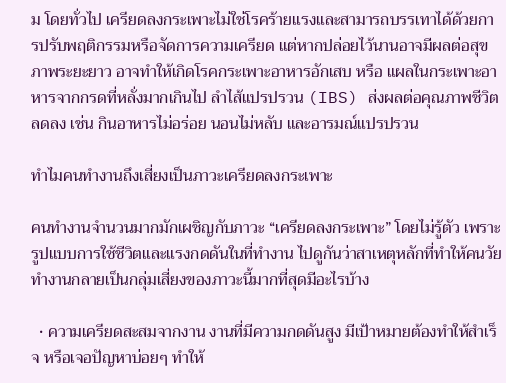ม โดยทั่วไป เครียดลงกระเพาะไม่ใช่โรคร้ายแรงและสามารถบรรเทาได้ด้วยการปรับพฤติกรรมหรือจัดการความเครียด แต่หากปล่อยไว้นานอาจมีผลต่อสุขภาพระยะยาว อาจทำให้เกิดโรคกระเพาะอาหารอักเสบ หรือ แผลในกระเพาะอาหารจากกรดที่หลั่งมากเกินไป ลำไส้แปรปรวน (IBS) ส่งผลต่อคุณภาพชีวิตลดลง เช่น กินอาหารไม่อร่อย นอนไม่หลับ และอารมณ์แปรปรวน

ทำไมคนทำงานถึงเสี่ยงเป็นภาวะเครียดลงกระเพาะ

คนทำงานจำนวนมากมักเผชิญกับภาวะ “เครียดลงกระเพาะ” โดยไม่รู้ตัว เพราะรูปแบบการใช้ชีวิตและแรงกดดันในที่ทำงาน ไปดูกันว่าสาเหตุหลักที่ทำให้คนวัยทำงานกลายเป็นกลุ่มเสี่ยงของภาวะนี้มากที่สุดมีอะไรบ้าง

  • ความเครียดสะสมจากงาน งานที่มีความกดดันสูง มีเป้าหมายต้องทำให้สำเร็จ หรือเจอปัญหาบ่อยๆ ทำให้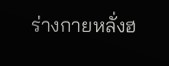ร่างกายหลั่งฮ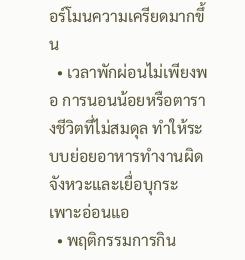อร์โมนความเครียดมากขึ้น
  • เวลาพักผ่อนไม่เพียงพอ การนอนน้อยหรือตารางชีวิตที่ไม่สมดุล ทำให้ระบบย่อยอาหารทำงานผิดจังหวะและเยื่อบุกระเพาะอ่อนแอ
  • พฤติกรรมการกิน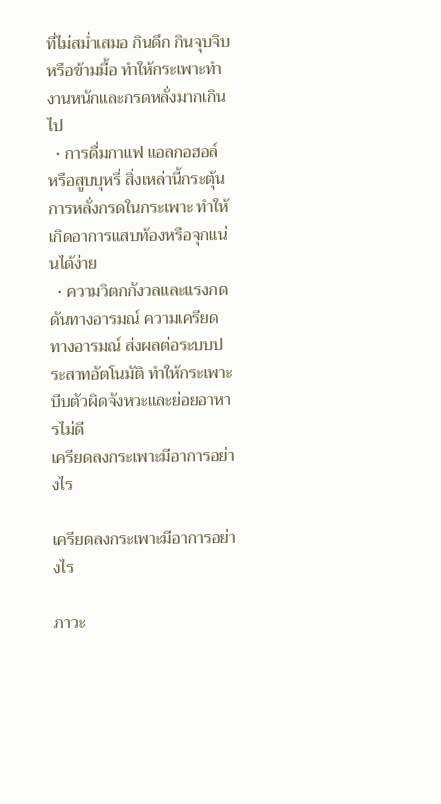ที่ไม่สม่ำเสมอ กินดึก กินจุบจิบ หรือข้ามมื้อ ทำให้กระเพาะทำงานหนักและกรดหลั่งมากเกินไป
  • การดื่มกาแฟ แอลกอฮอล์ หรือสูบบุหรี่ สิ่งเหล่านี้กระตุ้นการหลั่งกรดในกระเพาะ ทำให้เกิดอาการแสบท้องหรือจุกแน่นได้ง่าย
  • ความวิตกกังวลและแรงกดดันทางอารมณ์ ความเครียดทางอารมณ์ ส่งผลต่อระบบประสาทอัตโนมัติ ทำให้กระเพาะบีบตัวผิดจังหวะและย่อยอาหารไม่ดี
เครียดลงกระเพาะมีอาการอย่างไร

เครียดลงกระเพาะมีอาการอย่างไร

ภาวะ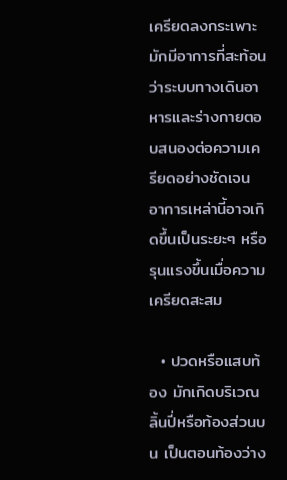เครียดลงกระเพาะ มักมีอาการที่สะท้อนว่าระบบทางเดินอาหารและร่างกายตอบสนองต่อความเครียดอย่างชัดเจน อาการเหล่านี้อาจเกิดขึ้นเป็นระยะๆ หรือรุนแรงขึ้นเมื่อความเครียดสะสม

  • ปวดหรือแสบท้อง มักเกิดบริเวณลิ้นปี่หรือท้องส่วนบน เป็นตอนท้องว่าง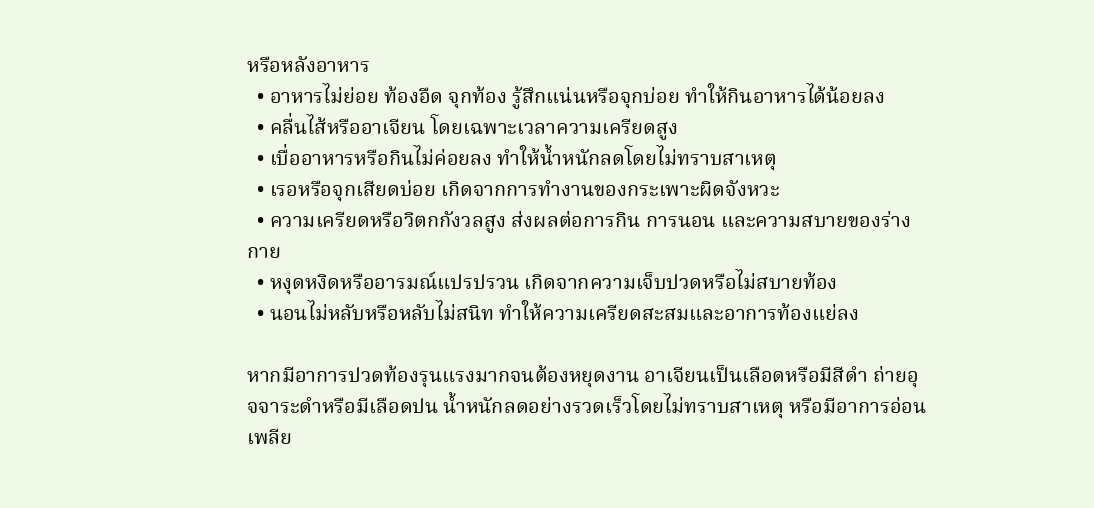หรือหลังอาหาร
  • อาหารไม่ย่อย ท้องอืด จุกท้อง รู้สึกแน่นหรือจุกบ่อย ทำให้กินอาหารได้น้อยลง
  • คลื่นไส้หรืออาเจียน โดยเฉพาะเวลาความเครียดสูง
  • เบื่ออาหารหรือกินไม่ค่อยลง ทำให้น้ำหนักลดโดยไม่ทราบสาเหตุ
  • เรอหรือจุกเสียดบ่อย เกิดจากการทำงานของกระเพาะผิดจังหวะ
  • ความเครียดหรือวิตกกังวลสูง ส่งผลต่อการกิน การนอน และความสบายของร่างกาย
  • หงุดหงิดหรืออารมณ์แปรปรวน เกิดจากความเจ็บปวดหรือไม่สบายท้อง
  • นอนไม่หลับหรือหลับไม่สนิท ทำให้ความเครียดสะสมและอาการท้องแย่ลง

หากมีอาการปวดท้องรุนแรงมากจนต้องหยุดงาน อาเจียนเป็นเลือดหรือมีสีดำ ถ่ายอุจจาระดำหรือมีเลือดปน น้ำหนักลดอย่างรวดเร็วโดยไม่ทราบสาเหตุ หรือมีอาการอ่อนเพลีย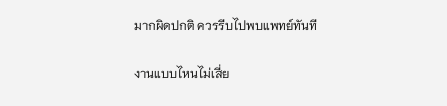มากผิดปกติ ควรรีบไปพบแพทย์ทันที

งานแบบไหนไม่เสี่ย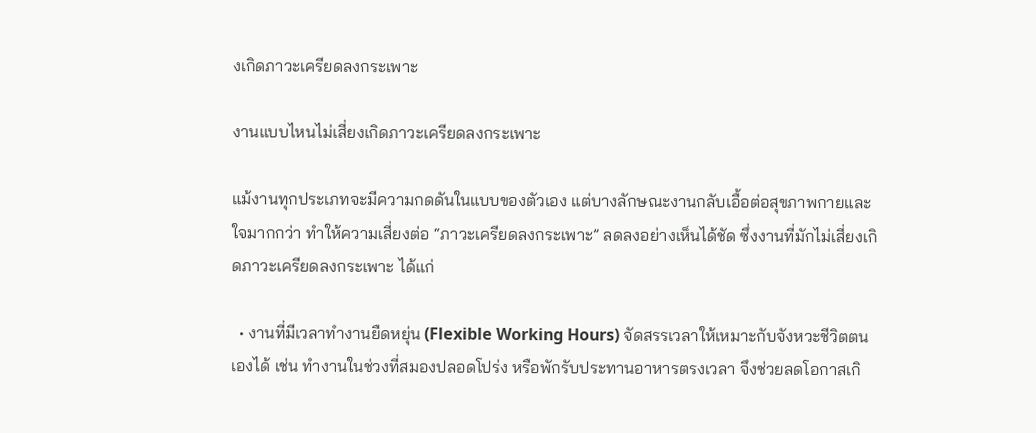งเกิดภาวะเครียดลงกระเพาะ

งานแบบไหนไม่เสี่ยงเกิดภาวะเครียดลงกระเพาะ

แม้งานทุกประเภทจะมีความกดดันในแบบของตัวเอง แต่บางลักษณะงานกลับเอื้อต่อสุขภาพกายและใจมากกว่า ทำให้ความเสี่ยงต่อ “ภาวะเครียดลงกระเพาะ” ลดลงอย่างเห็นได้ชัด ซึ่งงานที่มักไม่เสี่ยงเกิดภาวะเครียดลงกระเพาะ ได้แก่

  • งานที่มีเวลาทำงานยืดหยุ่น (Flexible Working Hours) จัดสรรเวลาให้เหมาะกับจังหวะชีวิตตนเองได้ เช่น ทำงานในช่วงที่สมองปลอดโปร่ง หรือพักรับประทานอาหารตรงเวลา จึงช่วยลดโอกาสเกิ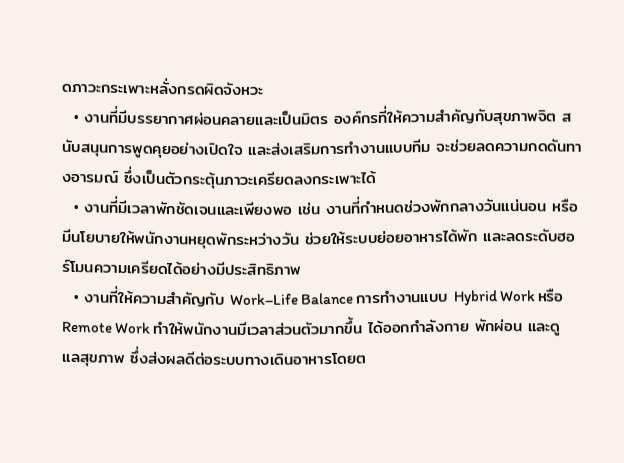ดภาวะกระเพาะหลั่งกรดผิดจังหวะ
  • งานที่มีบรรยากาศผ่อนคลายและเป็นมิตร องค์กรที่ให้ความสำคัญกับสุขภาพจิต สนับสนุนการพูดคุยอย่างเปิดใจ และส่งเสริมการทำงานแบบทีม จะช่วยลดความกดดันทางอารมณ์ ซึ่งเป็นตัวกระตุ้นภาวะเครียดลงกระเพาะได้
  • งานที่มีเวลาพักชัดเจนและเพียงพอ เช่น งานที่กำหนดช่วงพักกลางวันแน่นอน หรือมีนโยบายให้พนักงานหยุดพักระหว่างวัน ช่วยให้ระบบย่อยอาหารได้พัก และลดระดับฮอร์โมนความเครียดได้อย่างมีประสิทธิภาพ
  • งานที่ให้ความสำคัญกับ Work–Life Balance การทำงานแบบ Hybrid Work หรือ Remote Work ทำให้พนักงานมีเวลาส่วนตัวมากขึ้น ได้ออกกำลังกาย พักผ่อน และดูแลสุขภาพ ซึ่งส่งผลดีต่อระบบทางเดินอาหารโดยต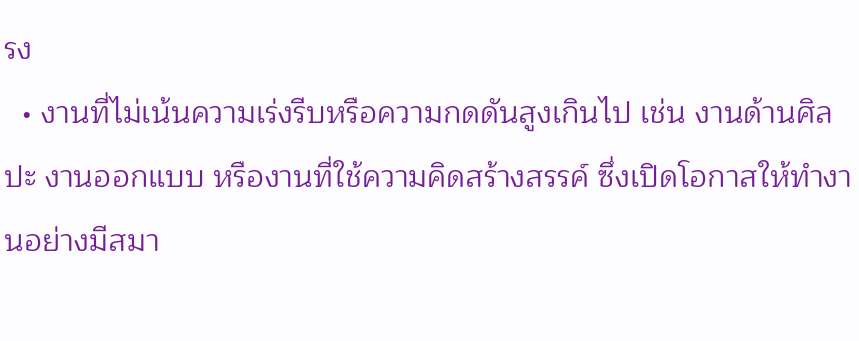รง
  • งานที่ไม่เน้นความเร่งรีบหรือความกดดันสูงเกินไป เช่น งานด้านศิลปะ งานออกแบบ หรืองานที่ใช้ความคิดสร้างสรรค์ ซึ่งเปิดโอกาสให้ทำงานอย่างมีสมา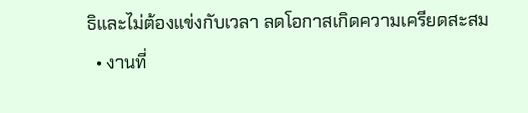ธิและไม่ต้องแข่งกับเวลา ลดโอกาสเกิดความเครียดสะสม
  • งานที่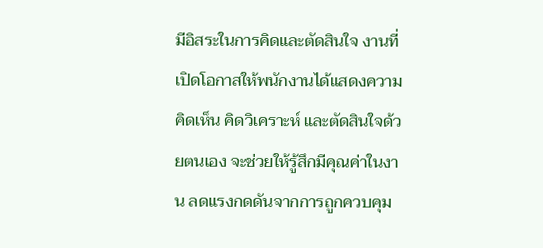มีอิสระในการคิดและตัดสินใจ งานที่เปิดโอกาสให้พนักงานได้แสดงความคิดเห็น คิดวิเคราะห์ และตัดสินใจด้วยตนเอง จะช่วยให้รู้สึกมีคุณค่าในงาน ลดแรงกดดันจากการถูกควบคุม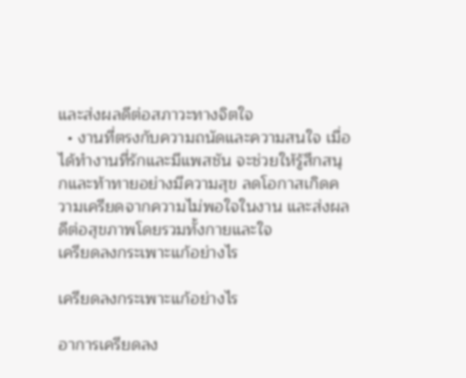และส่งผลดีต่อสภาวะทางจิตใจ
  • งานที่ตรงกับความถนัดและความสนใจ เมื่อได้ทำงานที่รักและมีแพสชัน จะช่วยให้รู้สึกสนุกและท้าทายอย่างมีความสุข ลดโอกาสเกิดความเครียดจากความไม่พอใจในงาน และส่งผลดีต่อสุขภาพโดยรวมทั้งกายและใจ
เครียดลงกระเพาะแก้อย่างไร

เครียดลงกระเพาะแก้อย่างไร

อาการเครียดลง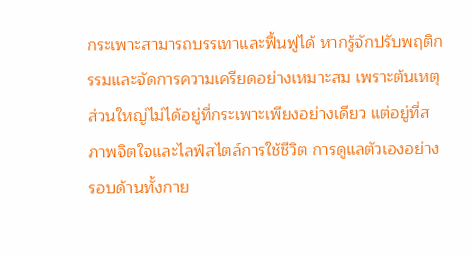กระเพาะสามารถบรรเทาและฟื้นฟูได้ หากรู้จักปรับพฤติกรรมและจัดการความเครียดอย่างเหมาะสม เพราะต้นเหตุส่วนใหญ่ไม่ได้อยู่ที่กระเพาะเพียงอย่างเดียว แต่อยู่ที่สภาพจิตใจและไลฟ์สไตล์การใช้ชีวิต การดูแลตัวเองอย่างรอบด้านทั้งกาย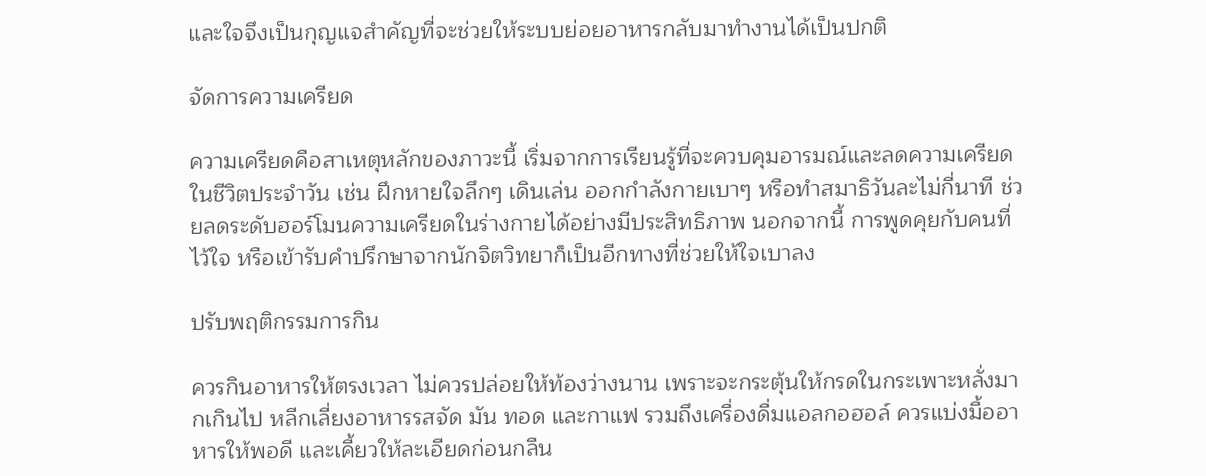และใจจึงเป็นกุญแจสำคัญที่จะช่วยให้ระบบย่อยอาหารกลับมาทำงานได้เป็นปกติ

จัดการความเครียด

ความเครียดคือสาเหตุหลักของภาวะนี้ เริ่มจากการเรียนรู้ที่จะควบคุมอารมณ์และลดความเครียดในชีวิตประจำวัน เช่น ฝึกหายใจลึกๆ เดินเล่น ออกกำลังกายเบาๆ หรือทำสมาธิวันละไม่กี่นาที ช่วยลดระดับฮอร์โมนความเครียดในร่างกายได้อย่างมีประสิทธิภาพ นอกจากนี้ การพูดคุยกับคนที่ไว้ใจ หรือเข้ารับคำปรึกษาจากนักจิตวิทยาก็เป็นอีกทางที่ช่วยให้ใจเบาลง

ปรับพฤติกรรมการกิน

ควรกินอาหารให้ตรงเวลา ไม่ควรปล่อยให้ท้องว่างนาน เพราะจะกระตุ้นให้กรดในกระเพาะหลั่งมากเกินไป หลีกเลี่ยงอาหารรสจัด มัน ทอด และกาแฟ รวมถึงเครื่องดื่มแอลกอฮอล์ ควรแบ่งมื้ออาหารให้พอดี และเคี้ยวให้ละเอียดก่อนกลืน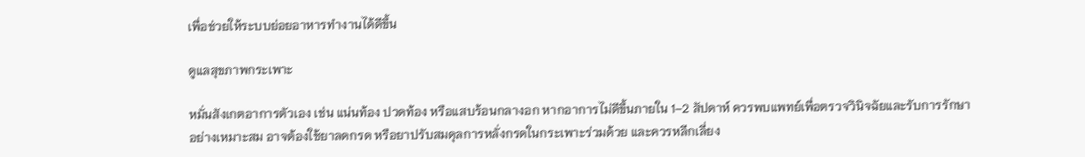เพื่อช่วยให้ระบบย่อยอาหารทำงานได้ดีขึ้น

ดูแลสุขภาพกระเพาะ

หมั่นสังเกตอาการตัวเอง เช่น แน่นท้อง ปวดท้อง หรือแสบร้อนกลางอก หากอาการไม่ดีขึ้นภายใน 1–2 สัปดาห์ ควรพบแพทย์เพื่อตรวจวินิจฉัยและรับการรักษาอย่างเหมาะสม อาจต้องใช้ยาลดกรด หรือยาปรับสมดุลการหลั่งกรดในกระเพาะร่วมด้วย และควรหลีกเลี่ยง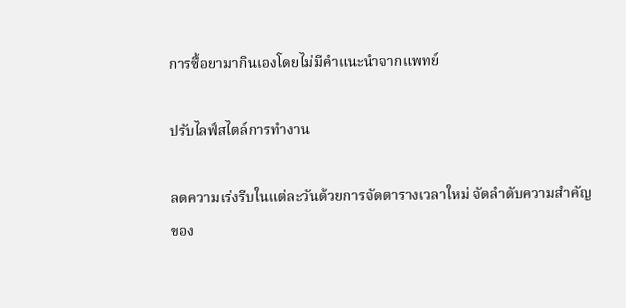การซื้อยามากินเองโดยไม่มีคำแนะนำจากแพทย์

ปรับไลฟ์สไตล์การทำงาน

ลดความเร่งรีบในแต่ละวันด้วยการจัดตารางเวลาใหม่ จัดลำดับความสำคัญของ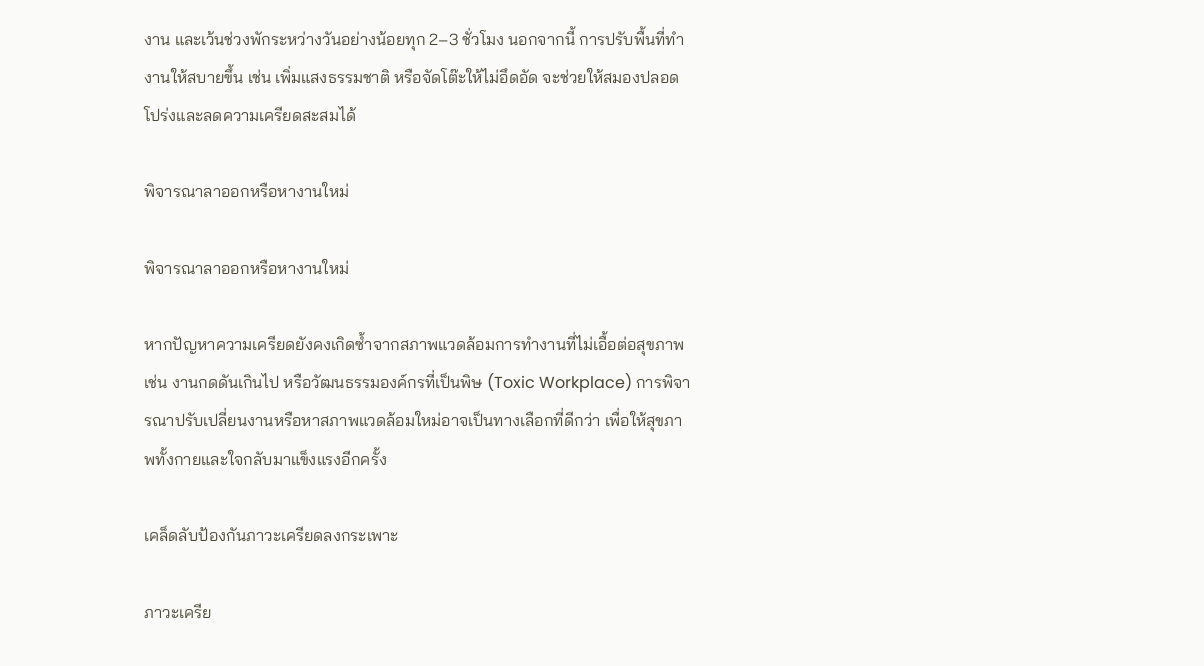งาน และเว้นช่วงพักระหว่างวันอย่างน้อยทุก 2–3 ชั่วโมง นอกจากนี้ การปรับพื้นที่ทำงานให้สบายขึ้น เช่น เพิ่มแสงธรรมชาติ หรือจัดโต๊ะให้ไม่อึดอัด จะช่วยให้สมองปลอดโปร่งและลดความเครียดสะสมได้

พิจารณาลาออกหรือหางานใหม่

พิจารณาลาออกหรือหางานใหม่

หากปัญหาความเครียดยังคงเกิดซ้ำจากสภาพแวดล้อมการทำงานที่ไม่เอื้อต่อสุขภาพ เช่น งานกดดันเกินไป หรือวัฒนธรรมองค์กรที่เป็นพิษ (Toxic Workplace) การพิจารณาปรับเปลี่ยนงานหรือหาสภาพแวดล้อมใหม่อาจเป็นทางเลือกที่ดีกว่า เพื่อให้สุขภาพทั้งกายและใจกลับมาแข็งแรงอีกครั้ง

เคล็ดลับป้องกันภาวะเครียดลงกระเพาะ

ภาวะเครีย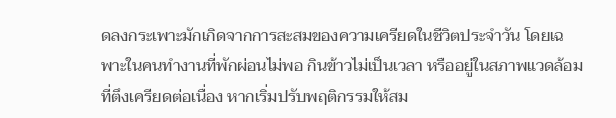ดลงกระเพาะมักเกิดจากการสะสมของความเครียดในชีวิตประจำวัน โดยเฉพาะในคนทำงานที่พักผ่อนไม่พอ กินข้าวไม่เป็นเวลา หรืออยู่ในสภาพแวดล้อมที่ตึงเครียดต่อเนื่อง หากเริ่มปรับพฤติกรรมให้สม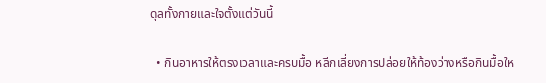ดุลทั้งกายและใจตั้งแต่วันนี้

  • กินอาหารให้ตรงเวลาและครบมื้อ หลีกเลี่ยงการปล่อยให้ท้องว่างหรือกินมื้อให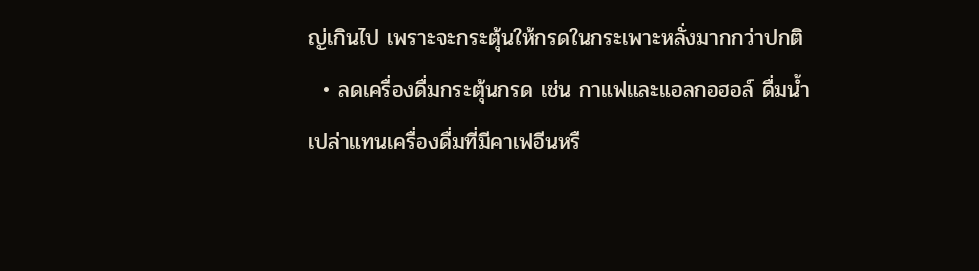ญ่เกินไป เพราะจะกระตุ้นให้กรดในกระเพาะหลั่งมากกว่าปกติ
  • ลดเครื่องดื่มกระตุ้นกรด เช่น กาแฟและแอลกอฮอล์ ดื่มน้ำเปล่าแทนเครื่องดื่มที่มีคาเฟอีนหรื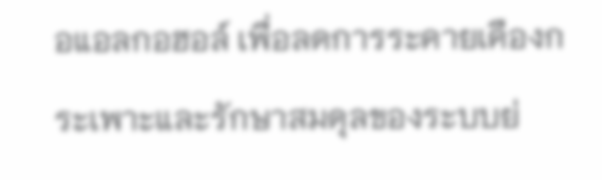อแอลกอฮอล์ เพื่อลดการระคายเคืองกระเพาะและรักษาสมดุลของระบบย่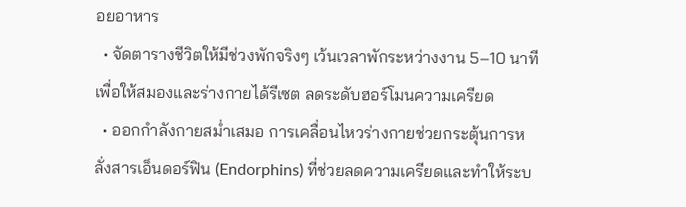อยอาหาร
  • จัดตารางชีวิตให้มีช่วงพักจริงๆ เว้นเวลาพักระหว่างงาน 5–10 นาที เพื่อให้สมองและร่างกายได้รีเซต ลดระดับฮอร์โมนความเครียด
  • ออกกำลังกายสม่ำเสมอ การเคลื่อนไหวร่างกายช่วยกระตุ้นการหลั่งสารเอ็นดอร์ฟิน (Endorphins) ที่ช่วยลดความเครียดและทำให้ระบ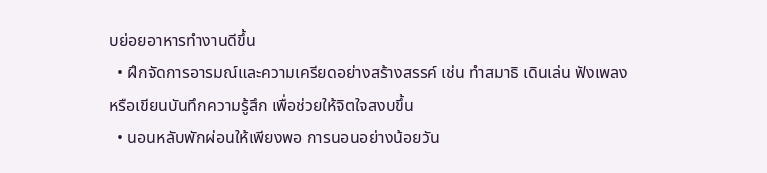บย่อยอาหารทำงานดีขึ้น
  • ฝึกจัดการอารมณ์และความเครียดอย่างสร้างสรรค์ เช่น ทำสมาธิ เดินเล่น ฟังเพลง หรือเขียนบันทึกความรู้สึก เพื่อช่วยให้จิตใจสงบขึ้น
  • นอนหลับพักผ่อนให้เพียงพอ การนอนอย่างน้อยวัน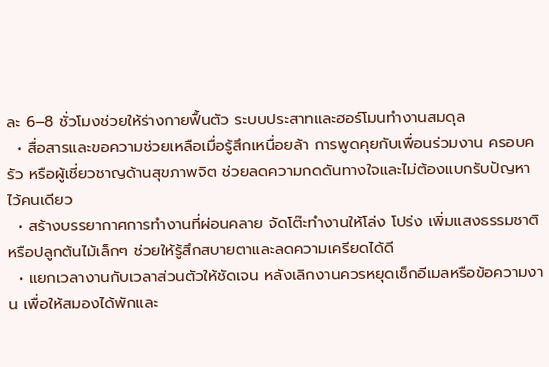ละ 6–8 ชั่วโมงช่วยให้ร่างกายฟื้นตัว ระบบประสาทและฮอร์โมนทำงานสมดุล
  • สื่อสารและขอความช่วยเหลือเมื่อรู้สึกเหนื่อยล้า การพูดคุยกับเพื่อนร่วมงาน ครอบครัว หรือผู้เชี่ยวชาญด้านสุขภาพจิต ช่วยลดความกดดันทางใจและไม่ต้องแบกรับปัญหาไว้คนเดียว
  • สร้างบรรยากาศการทำงานที่ผ่อนคลาย จัดโต๊ะทำงานให้โล่ง โปร่ง เพิ่มแสงธรรมชาติ หรือปลูกต้นไม้เล็กๆ ช่วยให้รู้สึกสบายตาและลดความเครียดได้ดี
  • แยกเวลางานกับเวลาส่วนตัวให้ชัดเจน หลังเลิกงานควรหยุดเช็กอีเมลหรือข้อความงาน เพื่อให้สมองได้พักและ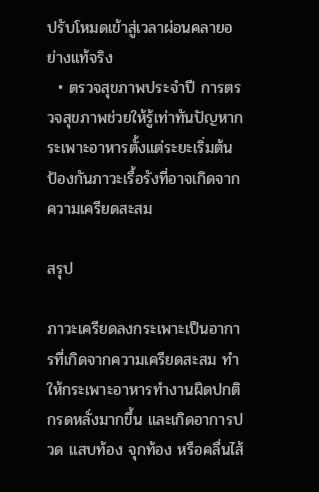ปรับโหมดเข้าสู่เวลาผ่อนคลายอย่างแท้จริง
  • ตรวจสุขภาพประจำปี การตรวจสุขภาพช่วยให้รู้เท่าทันปัญหากระเพาะอาหารตั้งแต่ระยะเริ่มต้น ป้องกันภาวะเรื้อรังที่อาจเกิดจากความเครียดสะสม

สรุป

ภาวะเครียดลงกระเพาะเป็นอาการที่เกิดจากความเครียดสะสม ทำให้กระเพาะอาหารทำงานผิดปกติ กรดหลั่งมากขึ้น และเกิดอาการปวด แสบท้อง จุกท้อง หรือคลื่นไส้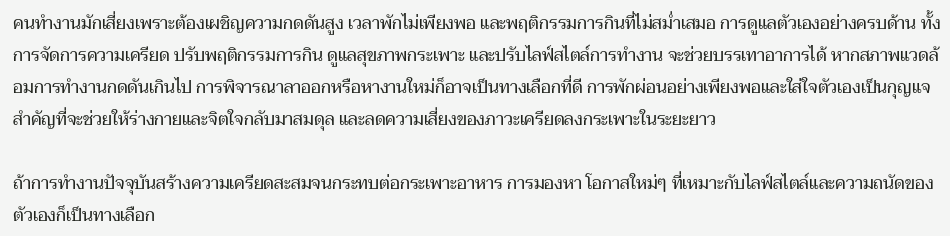คนทำงานมักเสี่ยงเพราะต้องเผชิญความกดดันสูง เวลาพักไม่เพียงพอ และพฤติกรรมการกินที่ไม่สม่ำเสมอ การดูแลตัวเองอย่างครบด้าน ทั้งการจัดการความเครียด ปรับพฤติกรรมการกิน ดูแลสุขภาพกระเพาะ และปรับไลฟ์สไตล์การทำงาน จะช่วยบรรเทาอาการได้ หากสภาพแวดล้อมการทำงานกดดันเกินไป การพิจารณาลาออกหรือหางานใหม่ก็อาจเป็นทางเลือกที่ดี การพักผ่อนอย่างเพียงพอและใส่ใจตัวเองเป็นกุญแจสำคัญที่จะช่วยให้ร่างกายและจิตใจกลับมาสมดุล และลดความเสี่ยงของภาวะเครียดลงกระเพาะในระยะยาว

ถ้าการทำงานปัจจุบันสร้างความเครียดสะสมจนกระทบต่อกระเพาะอาหาร การมองหา โอกาสใหม่ๆ ที่เหมาะกับไลฟ์สไตล์และความถนัดของตัวเองก็เป็นทางเลือก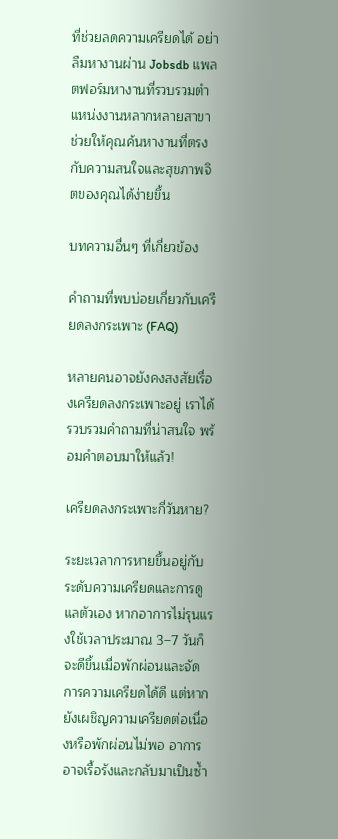ที่ช่วยลดความเครียดได้ อย่าลืมหางานผ่าน Jobsdb แพลตฟอร์มหางานที่รวบรวมตำแหน่งงานหลากหลายสาขา ช่วยให้คุณค้นหางานที่ตรงกับความสนใจและสุขภาพจิตของคุณได้ง่ายขึ้น

บทความอื่นๆ ที่เกี่ยวข้อง

คำถามที่พบบ่อยเกี่ยวกับเครียดลงกระเพาะ (FAQ)

หลายคนอาจยังคงสงสัยเรื่องเครียดลงกระเพาะอยู่ เราได้รวบรวมคำถามที่น่าสนใจ พร้อมคำตอบมาให้แล้ว!

เครียดลงกระเพาะกี่วันหาย?

ระยะเวลาการหายขึ้นอยู่กับระดับความเครียดและการดูแลตัวเอง หากอาการไม่รุนแรงใช้เวลาประมาณ 3–7 วันก็จะดีขึ้นเมื่อพักผ่อนและจัดการความเครียดได้ดี แต่หากยังเผชิญความเครียดต่อเนื่องหรือพักผ่อนไม่พอ อาการอาจเรื้อรังและกลับมาเป็นซ้ำ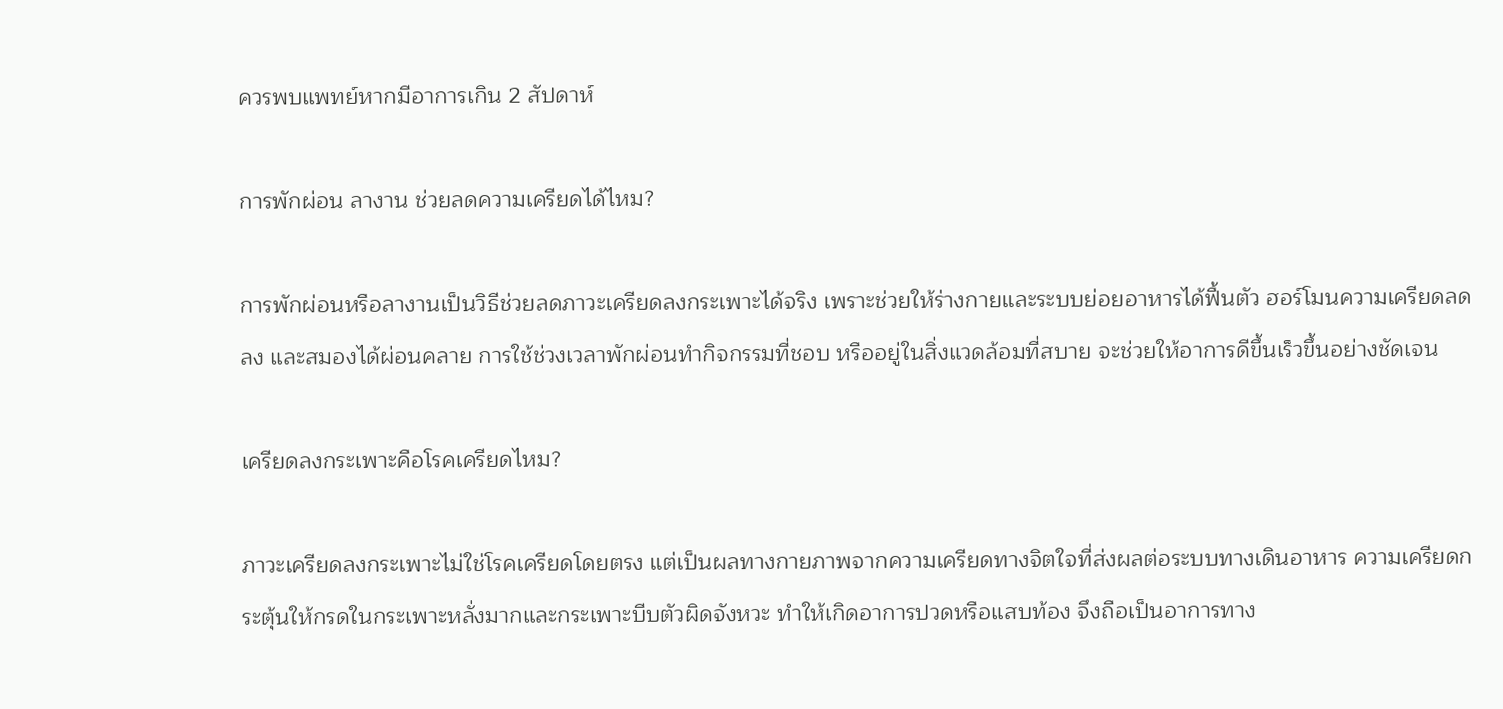ควรพบแพทย์หากมีอาการเกิน 2 สัปดาห์

การพักผ่อน ลางาน ช่วยลดความเครียดได้ไหม?

การพักผ่อนหรือลางานเป็นวิธีช่วยลดภาวะเครียดลงกระเพาะได้จริง เพราะช่วยให้ร่างกายและระบบย่อยอาหารได้ฟื้นตัว ฮอร์โมนความเครียดลดลง และสมองได้ผ่อนคลาย การใช้ช่วงเวลาพักผ่อนทำกิจกรรมที่ชอบ หรืออยู่ในสิ่งแวดล้อมที่สบาย จะช่วยให้อาการดีขึ้นเร็วขึ้นอย่างชัดเจน

เครียดลงกระเพาะคือโรคเครียดไหม?

ภาวะเครียดลงกระเพาะไม่ใช่โรคเครียดโดยตรง แต่เป็นผลทางกายภาพจากความเครียดทางจิตใจที่ส่งผลต่อระบบทางเดินอาหาร ความเครียดกระตุ้นให้กรดในกระเพาะหลั่งมากและกระเพาะบีบตัวผิดจังหวะ ทำให้เกิดอาการปวดหรือแสบท้อง จึงถือเป็นอาการทาง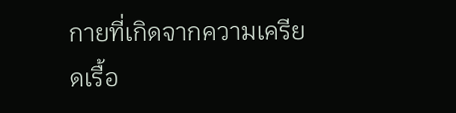กายที่เกิดจากความเครียดเรื้อ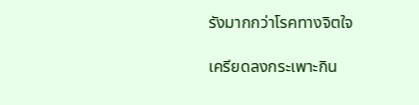รังมากกว่าโรคทางจิตใจ

เครียดลงกระเพาะกิน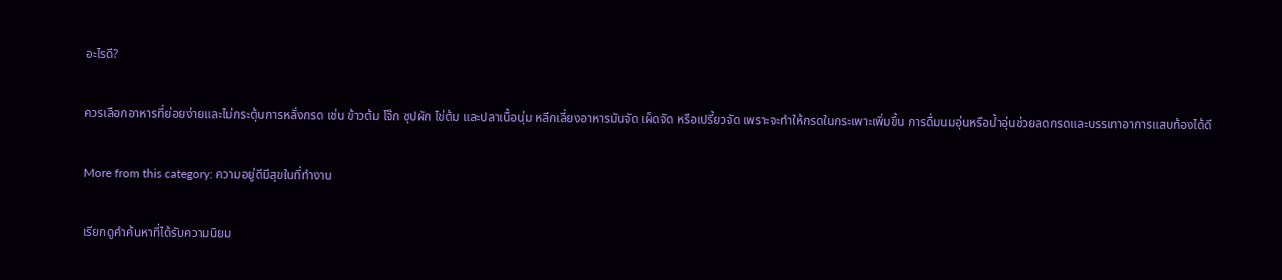อะไรดี?

ควรเลือกอาหารที่ย่อยง่ายและไม่กระตุ้นการหลั่งกรด เช่น ข้าวต้ม โจ๊ก ซุปผัก ไข่ต้ม และปลาเนื้อนุ่ม หลีกเลี่ยงอาหารมันจัด เผ็ดจัด หรือเปรี้ยวจัด เพราะจะทำให้กรดในกระเพาะเพิ่มขึ้น การดื่มนมอุ่นหรือน้ำอุ่นช่วยลดกรดและบรรเทาอาการแสบท้องได้ดี

More from this category: ความอยู่ดีมีสุขในที่ทำงาน

เรียกดูคำค้นหาที่ได้รับความนิยม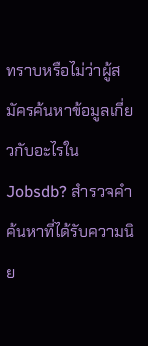ทราบหรือไม่ว่าผู้สมัครค้นหาข้อมูลเกี่ยวกับอะไรใน Jobsdb? สำรวจคำค้นหาที่ได้รับความนิย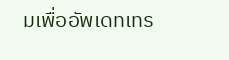มเพื่ออัพเดทเทร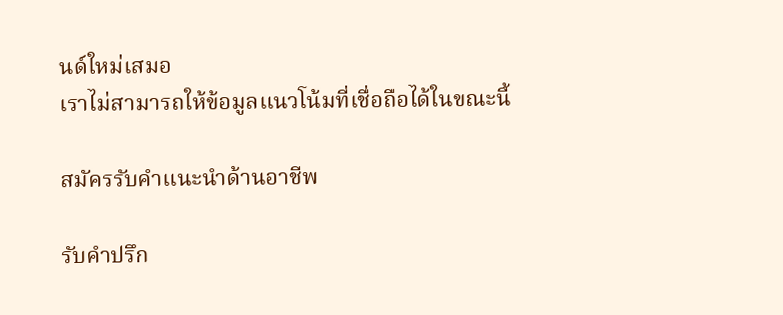นด์ใหม่เสมอ
เราไม่สามารถให้ข้อมูลแนวโน้มที่เชื่อถือได้ในขณะนี้

สมัครรับคำแนะนำด้านอาชีพ

รับคำปรึก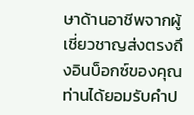ษาด้านอาชีพจากผู้เชี่ยวชาญส่งตรงถึงอินบ็อกซ์ของคุณ
ท่านได้ยอมรับคำป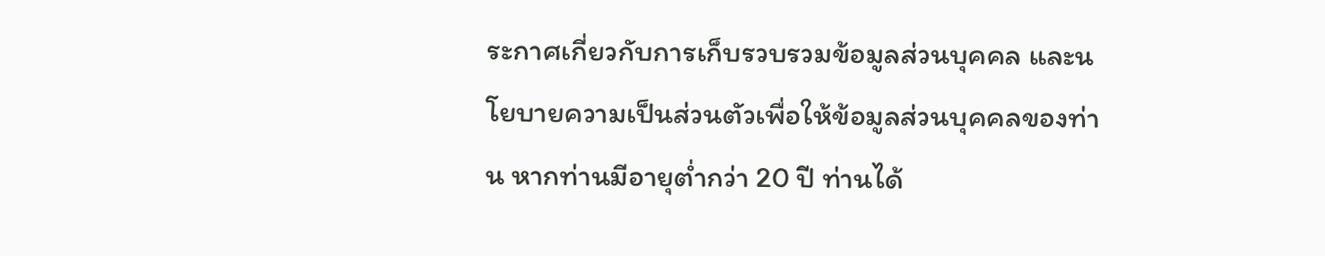ระกาศเกี่ยวกับการเก็บรวบรวมข้อมูลส่วนบุคคล และนโยบายความเป็นส่วนตัวเพื่อให้ข้อมูลส่วนบุคคลของท่าน หากท่านมีอายุต่ำกว่า 20 ปี ท่านได้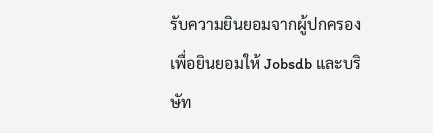รับความยินยอมจากผู้ปกครอง เพื่อยินยอมให้ Jobsdb และบริษัท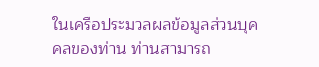ในเครือประมวลผลข้อมูลส่วนบุคคลของท่าน ท่านสามารถ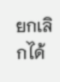ยกเลิกได้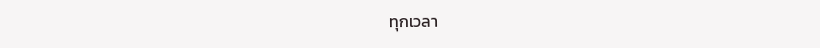ทุกเวลา